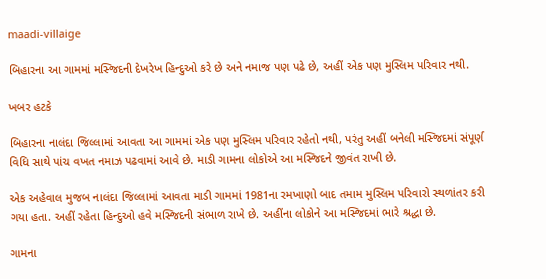maadi-villaige

બિહારના આ ગામમાં મસ્જિદની દેખરેખ હિન્દુઓ કરે છે અને નમાજ પણ પઢે છે, અહીં એક પણ મુસ્લિમ પરિવાર નથી.

ખબર હટકે

બિહારના નાલંદા જિલ્લામાં આવતા આ ગામમાં એક પણ મુસ્લિમ પરિવાર રહેતો નથી, પરંતુ અહીં બનેલી મસ્જિદમાં સંપૂર્ણ વિધિ સાથે પાંચ વખત નમાઝ પઢવામાં આવે છે. માડી ગામના લોકોએ આ મસ્જિદને જીવંત રાખી છે.

એક અહેવાલ મુજબ નાલંદા જિલ્લામાં આવતા માડી ગામમાં 1981ના રમખાણો બાદ તમામ મુસ્લિમ પરિવારો સ્થળાંતર કરી ગયા હતા. અહીં રહેતા હિન્દુઓ હવે મસ્જિદની સંભાળ રાખે છે. અહીંના લોકોને આ મસ્જિદમાં ભારે શ્રદ્ધા છે.

ગામના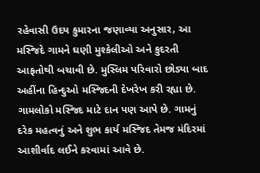રહેવાસી ઉદય કુમારના જણાવ્યા અનુસાર, આ મસ્જિદે ગામને ઘણી મુશ્કેલીઓ અને કુદરતી આફતોથી બચાવી છે. મુસ્લિમ પરિવારો છોડ્યા બાદ અહીંના હિન્દુઓ મસ્જિદની દેખરેખ કરી રહ્યા છે. ગામલોકો મસ્જિદ માટે દાન પણ આપે છે. ગામનું દરેક મહત્વનું અને શુભ કાર્ય મસ્જિદ તેમજ મંદિરમાં આશીર્વાદ લઈને કરવામાં આવે છે.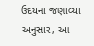ઉદયના જણાવ્યા અનુસાર, આ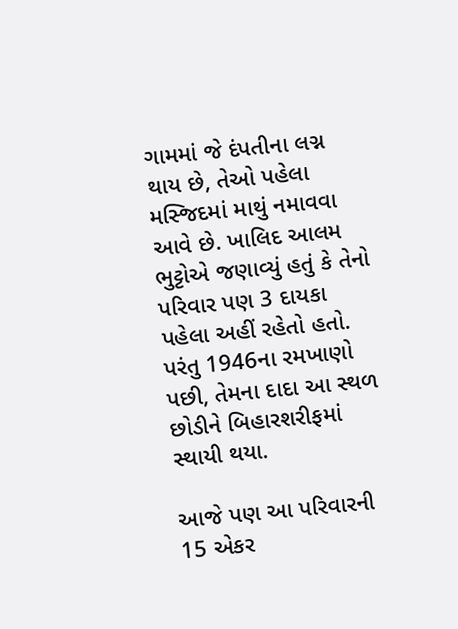ગામમાં જે દંપતીના લગ્ન થાય છે, તેઓ પહેલા મસ્જિદમાં માથું નમાવવા આવે છે. ખાલિદ આલમ ભુટ્ટોએ જણાવ્યું હતું કે તેનો પરિવાર પણ 3 દાયકા પહેલા અહીં રહેતો હતો. પરંતુ 1946ના રમખાણો પછી, તેમના દાદા આ સ્થળ છોડીને બિહારશરીફમાં સ્થાયી થયા.

આજે પણ આ પરિવારની 15 એકર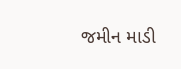જમીન માડી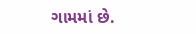ગામમાં છે.